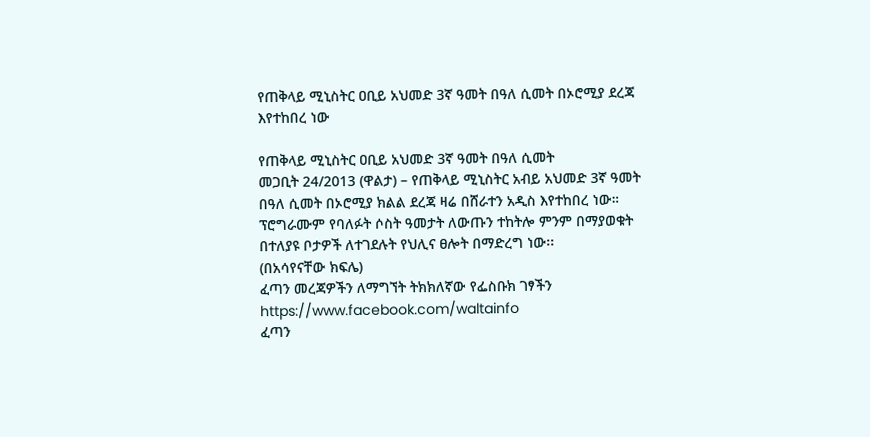የጠቅላይ ሚኒስትር ዐቢይ አህመድ 3ኛ ዓመት በዓለ ሲመት በኦሮሚያ ደረጃ እየተከበረ ነው

የጠቅላይ ሚኒስትር ዐቢይ አህመድ 3ኛ ዓመት በዓለ ሲመት
መጋቢት 24/2013 (ዋልታ) – የጠቅላይ ሚኒስትር አብይ አህመድ 3ኛ ዓመት በዓለ ሲመት በኦሮሚያ ክልል ደረጃ ዛሬ በሸራተን አዲስ እየተከበረ ነው።
ፕሮግራሙም የባለፉት ሶስት ዓመታት ለውጡን ተከትሎ ምንም በማያወቁት በተለያዩ ቦታዎች ለተገደሉት የህሊና ፀሎት በማድረግ ነው፡፡
(በአሳየናቸው ክፍሌ)
ፈጣን መረጃዎችን ለማግኘት ትክክለኛው የፌስቡክ ገፃችን
https://www.facebook.com/waltainfo
ፈጣን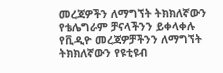መረጃዎችን ለማግኘት ትክክለኛውን የቴሌግራም ቻናላችንን ይቀላቀሉ
የቪዲዮ መረጃዎቻችንን ለማግኘት ትክክለኛውን የዩቲዩብ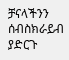ቻናላችንን ሰብስክራይብ ያድርጉ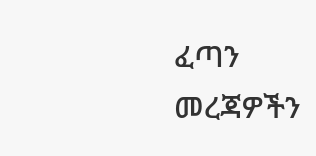ፈጣን መረጃዎችን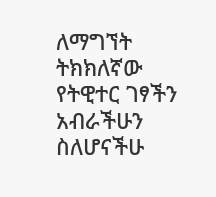ለማግኘት ትክክለኛው የትዊተር ገፃችን
አብራችሁን ስለሆናችሁ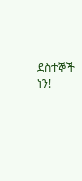ደስተኞች ነን!